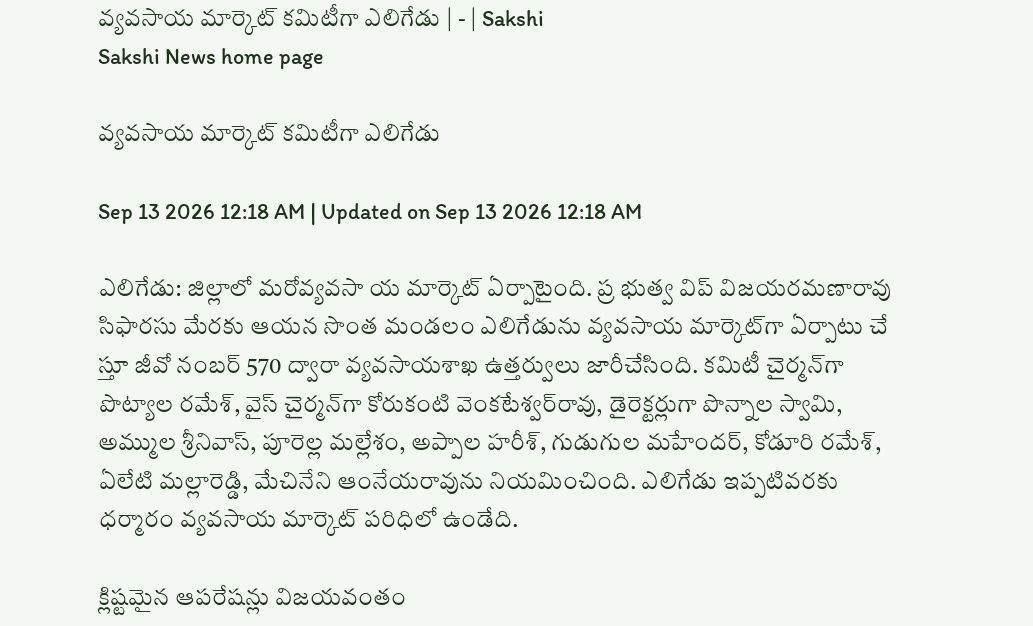వ్యవసాయ మార్కెట్‌ కమిటీగా ఎలిగేడు | - | Sakshi
Sakshi News home page

వ్యవసాయ మార్కెట్‌ కమిటీగా ఎలిగేడు

Sep 13 2026 12:18 AM | Updated on Sep 13 2026 12:18 AM

ఎలిగేడు: జిల్లాలో మరోవ్యవసా య మార్కెట్‌ ఏర్పాటైంది. ప్ర భుత్వ విప్‌ విజయరమణారావు సిఫారసు మేరకు ఆయన సొంత మండలం ఎలిగేడును వ్యవసాయ మార్కెట్‌గా ఏర్పాటు చే స్తూ జీవో నంబర్‌ 570 ద్వారా వ్యవసాయశాఖ ఉత్తర్వులు జారీచేసింది. కమిటీ చైర్మన్‌గా పొట్యాల రమేశ్‌, వైస్‌ చైర్మన్‌గా కోరుకంటి వెంకటేశ్వర్‌రావు, డైరెక్టర్లుగా పొన్నాల స్వామి, అమ్ముల శ్రీనివాస్‌, పూరెల్ల మల్లేశం, అప్పాల హరీశ్‌, గుడుగుల మహేందర్‌, కోడూరి రమేశ్‌, ఏలేటి మల్లారెడ్డి, మేచినేని ఆంనేయరావును నియమించింది. ఎలిగేడు ఇప్పటివరకు ధర్మారం వ్యవసాయ మార్కెట్‌ పరిధిలో ఉండేది.

క్లిష్టమైన ఆపరేషన్లు విజయవంతం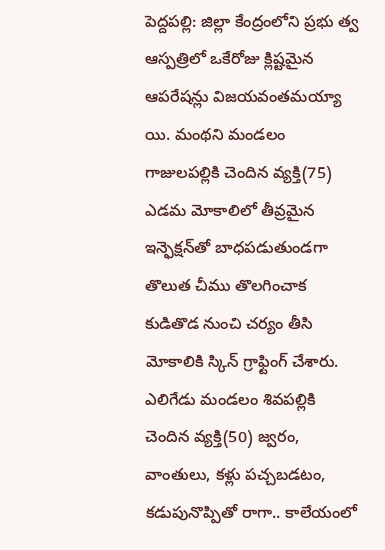పెద్దపల్లి: జిల్లా కేంద్రంలోని ప్రభు త్వ ఆస్పత్రిలో ఒకేరోజు క్లిష్టమైన ఆపరేషన్లు విజయవంతమయ్యా యి. మంథని మండలం గాజులపల్లికి చెందిన వ్యక్తి(75) ఎడమ మోకాలిలో తీవ్రమైన ఇన్ఫెక్షన్‌తో బాధపడుతుండగా తొలుత చీము తొలగించాక కుడితొడ నుంచి చర్యం తీసి మోకాలికి స్కిన్‌ గ్రాఫ్టింగ్‌ చేశారు. ఎలిగేడు మండలం శివపల్లికి చెందిన వ్యక్తి(50) జ్వరం, వాంతులు, కళ్లు పచ్చబడటం, కడుపునొప్పితో రాగా.. కాలేయంలో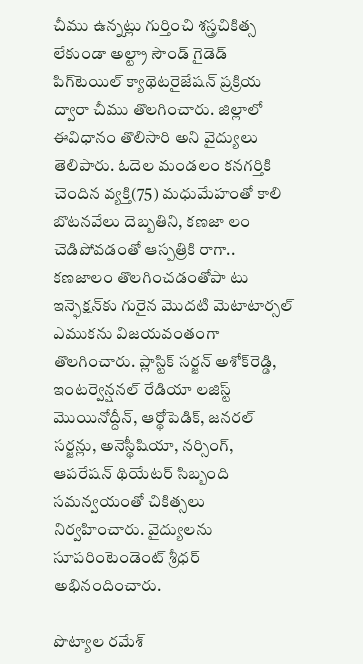చీము ఉన్నట్లు గుర్తించి శస్త్రచికిత్స లేకుండా అల్ట్రా సౌండ్‌ గైడెడ్‌ పిగ్‌టెయిల్‌ క్యాథెటరైజేషన్‌ ప్రక్రియ ద్వారా చీము తొలగించారు. జిల్లాలో ఈవిధానం తొలిసారి అని వైద్యులు తెలిపారు. ఓదెల మండలం కనగర్తికి చెందిన వ్యక్తి(75) మధుమేహంతో కాలి బొటనవేలు దెబ్బతిని, కణజా లం చెడిపోవడంతో ఆస్పత్రికి రాగా.. కణజాలం తొలగించడంతోపా టు ఇన్ఫెక్షన్‌కు గురైన మొదటి మెటాటార్సల్‌ ఎముకను విజయవంతంగా తొలగించారు. ప్లాస్టిక్‌ సర్జన్‌ అశోక్‌రెడ్డి, ఇంటర్వెన్షనల్‌ రేడియా లజిస్ట్‌ మొయినోద్దీన్‌, ఆర్థోపెడిక్‌, జనరల్‌ సర్జన్లు, అనెస్థీషియా, నర్సింగ్‌, ఆపరేషన్‌ థియేటర్‌ సిబ్బంది సమన్వయంతో చికిత్సలు నిర్వహించారు. వైద్యులను సూపరింటెండెంట్‌ శ్రీధర్‌ అభినందించారు.

పొట్యాల రమేశ్‌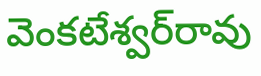వెంకటేశ్వర్‌రావు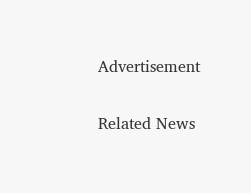Advertisement

Related News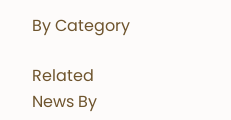By Category

Related News By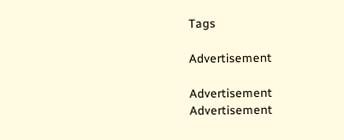Tags

Advertisement

Advertisement
Advertisement